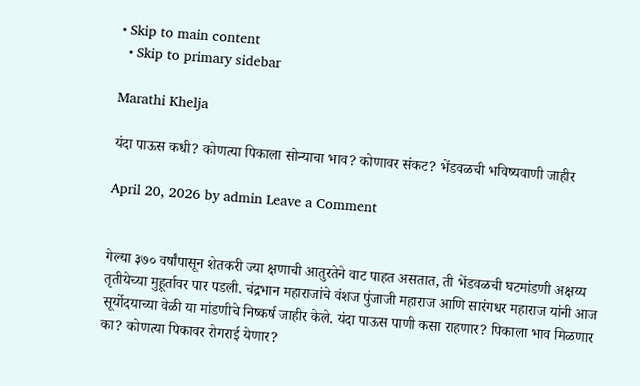• Skip to main content
  • Skip to primary sidebar

Marathi Khelja

यंदा पाऊस कधी? कोणत्या पिकाला सोन्याचा भाव? कोणावर संकट? भेंडवळची भविष्यवाणी जाहीर

April 20, 2026 by admin Leave a Comment


गेल्या ३७० वर्षांपासून शेतकरी ज्या क्षणाची आतुरतेने वाट पाहत असतात, ती भेंडवळची घटमांडणी अक्षय्य तृतीयेच्या मुहूर्तावर पार पडली. चंद्रभान महाराजांचे वंशज पुंजाजी महाराज आणि सारंगधर महाराज यांनी आज सूर्योदयाच्या वेळी या मांडणीचे निष्कर्ष जाहीर केले. यंदा पाऊस पाणी कसा राहणार? पिकाला भाव मिळणार का? कोणत्या पिकावर रोगराई येणार?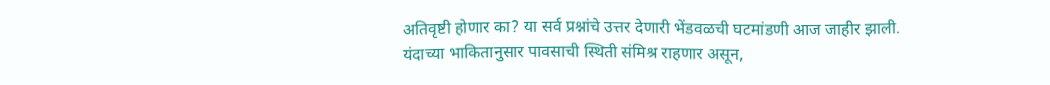अतिवृष्टी होणार का? या सर्व प्रश्नांचे उत्तर देणारी भेंडवळची घटमांडणी आज जाहीर झाली. यंदाच्या भाकितानुसार पावसाची स्थिती संमिश्र राहणार असून,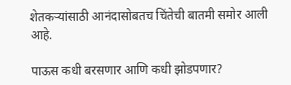शेतकऱ्यांसाठी आनंदासोबतच चिंतेची बातमी समोर आली आहे.

पाऊस कधी बरसणार आणि कधी झोडपणार?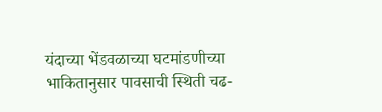यंदाच्या भेंडवळाच्या घटमांडणीच्या भाकितानुसार पावसाची स्थिती चढ-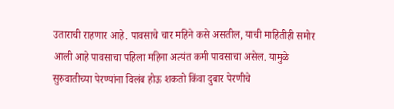उताराची राहणार आहे. पावसाचे चार महिने कसे असतील, याची माहितीही समोर आली आहे पावसाचा पहिला महिना अत्यंत कमी पावसाचा असेल. यामुळे सुरुवातीच्या पेरण्यांना विलंब होऊ शकतो किंवा दुबार पेरणीचे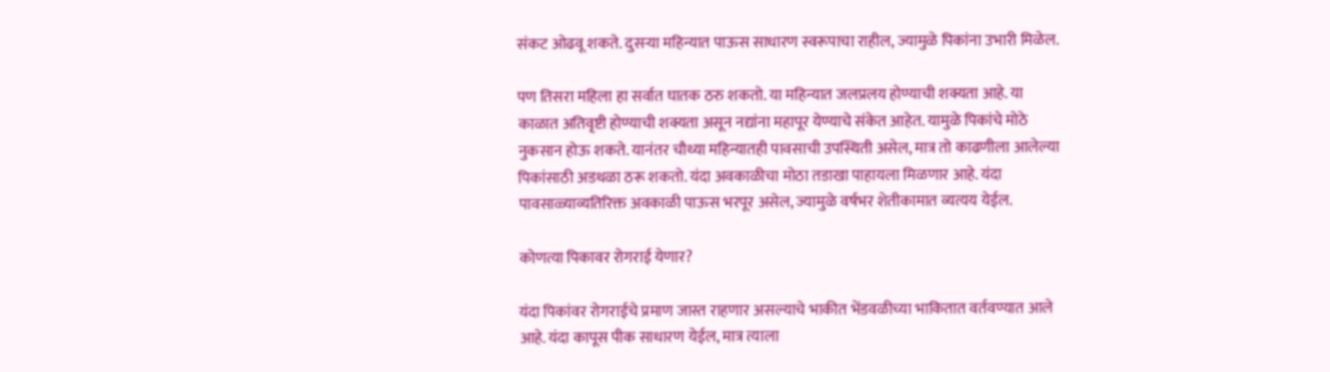संकट ओढवू शकते. दुसऱ्या महिन्यात पाऊस साधारण स्वरूपाचा राहील, ज्यामुळे पिकांना उभारी मिळेल.

पण तिसरा महिला हा सर्वात घातक ठरु शकतो. या महिन्यात जलप्रलय होण्याची शक्यता आहे. या काळात अतिवृष्टी होण्याची शक्यता असून नद्यांना महापूर येण्याचे संकेत आहेत. यामुळे पिकांचे मोठे नुकसान होऊ शकते. यानंतर चौथ्या महिन्यातही पावसाची उपस्थिती असेल, मात्र तो काढणीला आलेल्या पिकांसाठी अडथळा ठरू शकतो. यंदा अवकाळीचा मोठा तडाखा पाहायला मिळणार आहे. यंदा पावसाळ्याव्यतिरिक्त अवकाळी पाऊस भरपूर असेल, ज्यामुळे वर्षभर शेतीकामात व्यत्यय येईल.

कोणत्या पिकावर रोगराई येणार?

यंदा पिकांवर रोगराईचे प्रमाण जास्त राहणार असल्याचे भाकीत भेंडवळीच्या भाकितात वर्तवण्यात आले आहे. यंदा कापूस पीक साधारण येईल, मात्र त्याला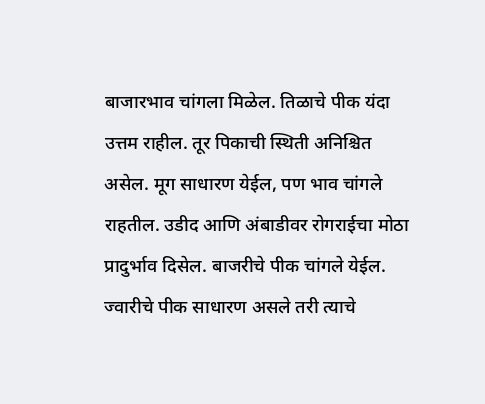बाजारभाव चांगला मिळेल. तिळाचे पीक यंदा उत्तम राहील. तूर पिकाची स्थिती अनिश्चित असेल. मूग साधारण येईल, पण भाव चांगले राहतील. उडीद आणि अंबाडीवर रोगराईचा मोठा प्रादुर्भाव दिसेल. बाजरीचे पीक चांगले येईल. ज्वारीचे पीक साधारण असले तरी त्याचे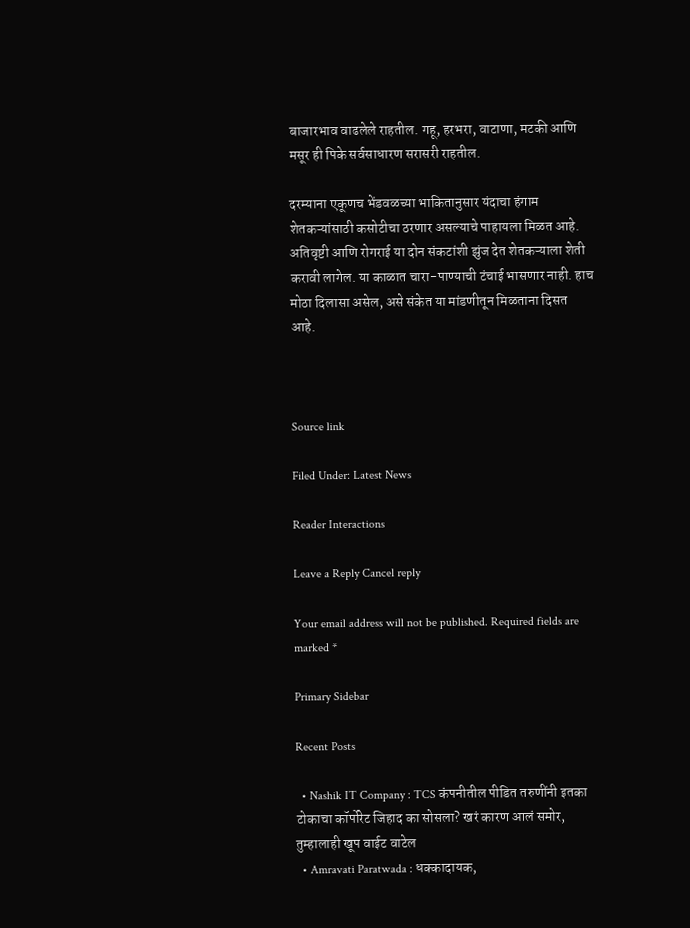बाजारभाव वाढलेले राहतील. गहू, हरभरा, वाटाणा, मटकी आणि मसूर ही पिके सर्वसाधारण सरासरी राहतील.

दरम्याना एकूणच भेंडवळच्या भाकितानुसार यंदाचा हंगाम शेतकऱ्यांसाठी कसोटीचा ठरणार असल्याचे पाहायला मिळत आहे. अतिवृष्टी आणि रोगराई या दोन संकटांशी झुंज देत शेतकऱ्याला शेती करावी लागेल. या काळात चारा-पाण्याची टंचाई भासणार नाही. हाच मोठा दिलासा असेल, असे संकेत या मांडणीतून मिळताना दिसत आहे.



Source link

Filed Under: Latest News

Reader Interactions

Leave a Reply Cancel reply

Your email address will not be published. Required fields are marked *

Primary Sidebar

Recent Posts

  • Nashik IT Company : TCS कंपनीतील पीडित तरुणींनी इतका टोकाचा कॉर्पोरेट जिहाद का सोसला? खरं कारण आलं समोर, तुम्हालाही खूप वाईट वाटेल
  • Amravati Paratwada : धक्कादायक,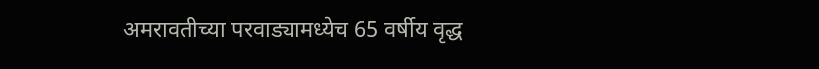अमरावतीच्या परवाड्यामध्येच 65 वर्षीय वृद्ध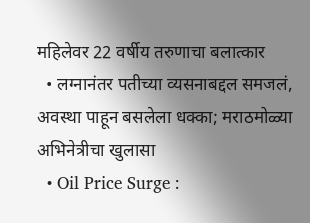महिलेवर 22 वर्षीय तरुणाचा बलात्कार
  • लग्नानंतर पतीच्या व्यसनाबद्दल समजलं, अवस्था पाहून बसलेला धक्का; मराठमोळ्या अभिनेत्रीचा खुलासा
  • Oil Price Surge :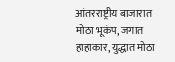आंतरराष्ट्रीय बाजारात मोठा भूकंप, जगात हाहाकार, युद्धात मोठा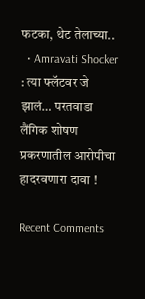फटका, थेट तेलाच्या..
  • Amravati Shocker : त्या फ्लॅटवर जे झालं… परतवाडा लैंगिक शोषण प्रकरणातील आरोपीचा हादरवणारा दावा !

Recent Comments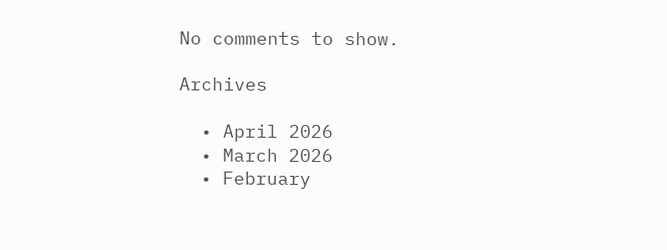No comments to show.

Archives

  • April 2026
  • March 2026
  • February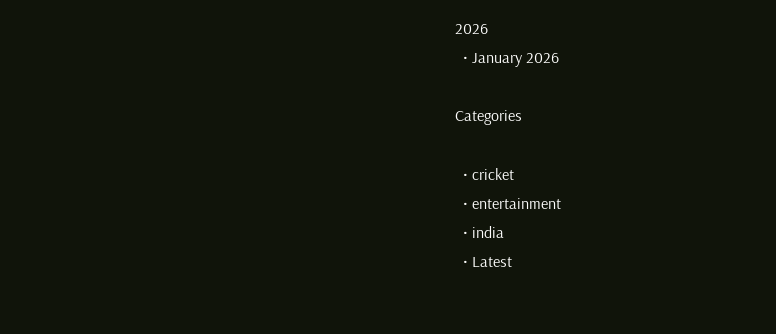2026
  • January 2026

Categories

  • cricket
  • entertainment
  • india
  • Latest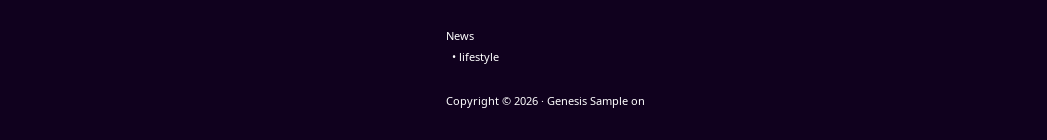News
  • lifestyle

Copyright © 2026 · Genesis Sample on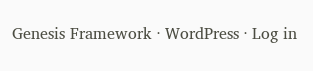Genesis Framework · WordPress · Log in